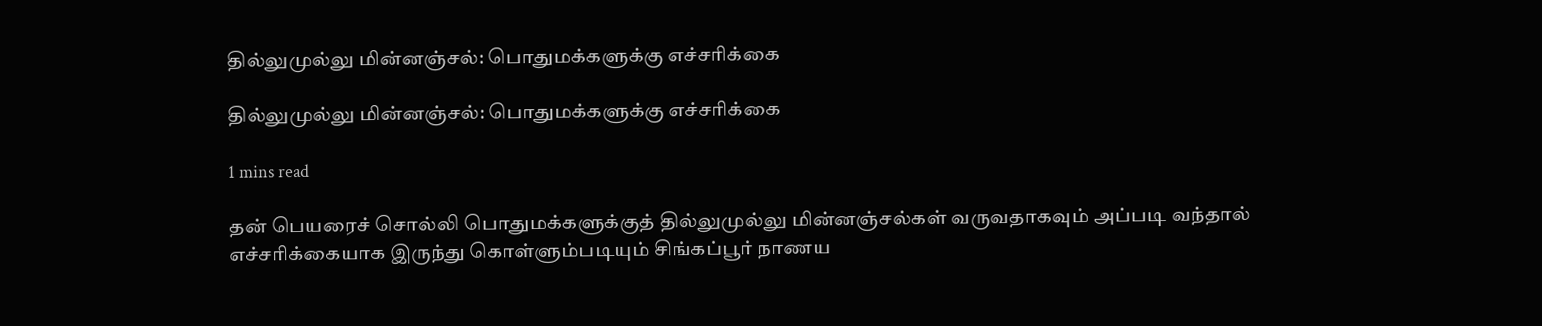தில்லுமுல்லு மின்னஞ்சல்: பொதுமக்களுக்கு எச்சரிக்கை

தில்லுமுல்லு மின்னஞ்சல்: பொதுமக்களுக்கு எச்சரிக்கை

1 mins read

தன் பெயரைச் சொல்லி பொதுமக்களுக்குத் தில்லுமுல்லு மின்னஞ்சல்கள் வருவதாகவும் அப்படி வந்தால் எச்சரிக்கையாக இருந்து கொள்ளும்படியும் சிங்கப்பூர் நாணய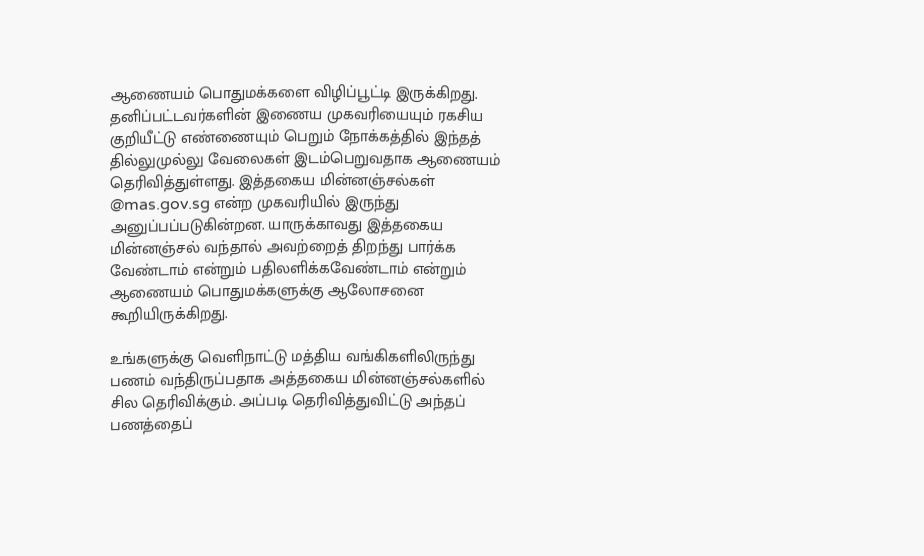ஆணையம் பொதுமக்களை விழிப்பூட்டி இருக்கிறது. தனிப்பட்டவர்களின் இணைய முகவரியையும் ரகசிய குறியீட்டு எண்ணையும் பெறும் நோக்கத்தில் இந்தத் தில்லுமுல்லு வேலைகள் இடம்பெறுவதாக ஆணையம் தெரிவித்துள்ளது. இத்தகைய மின்னஞ்சல்கள் @mas.gov.sg என்ற முகவரியில் இருந்து அனுப்பப்படுகின்றன. யாருக்காவது இத்தகைய மின்னஞ்சல் வந்தால் அவற்றைத் திறந்து பார்க்க வேண்டாம் என்றும் பதிலளிக்கவேண்டாம் என்றும் ஆணையம் பொதுமக்களுக்கு ஆலோசனை கூறியிருக்கிறது.

உங்களுக்கு வெளிநாட்டு மத்திய வங்கிகளிலிருந்து பணம் வந்திருப்பதாக அத்தகைய மின்னஞ்சல்களில் சில தெரிவிக்கும். அப்படி தெரிவித்துவிட்டு அந்தப் பணத்தைப்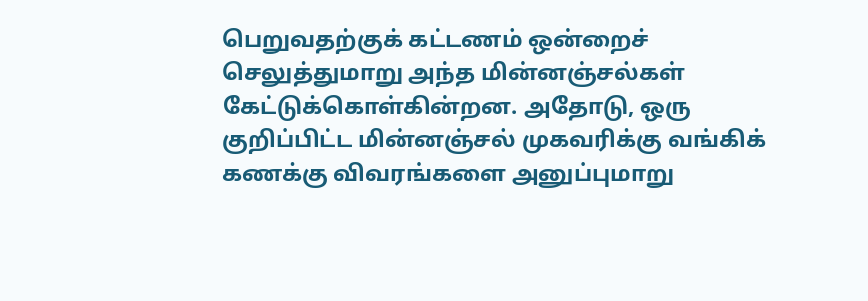பெறுவதற்குக் கட்டணம் ஒன்றைச் செலுத்துமாறு அந்த மின்னஞ்சல்கள் கேட்டுக்கொள்கின்றன. அதோடு, ஒரு குறிப்பிட்ட மின்னஞ்சல் முகவரிக்கு வங்கிக் கணக்கு விவரங்களை அனுப்புமாறு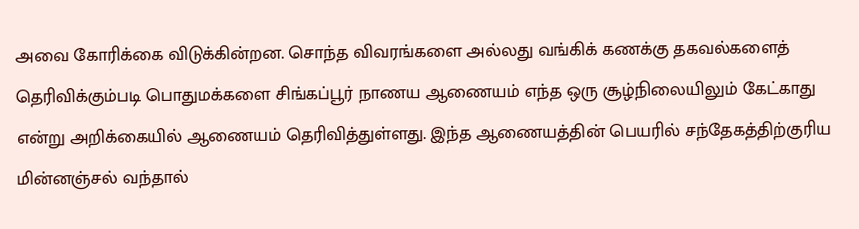அவை கோரிக்கை விடுக்கின்றன. சொந்த விவரங்களை அல்லது வங்கிக் கணக்கு தகவல்களைத் தெரிவிக்கும்படி பொதுமக்களை சிங்கப்பூர் நாணய ஆணையம் எந்த ஒரு சூழ்நிலையிலும் கேட்காது என்று அறிக்கையில் ஆணையம் தெரிவித்துள்ளது. இந்த ஆணையத்தின் பெயரில் சந்தேகத்திற்குரிய மின்னஞ்சல் வந்தால்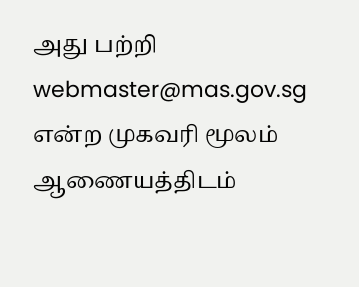அது பற்றி webmaster@mas.gov.sg என்ற முகவரி மூலம் ஆணையத்திடம்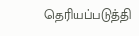தெரியப்படுத்தி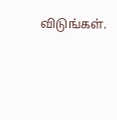விடுங்கள்.